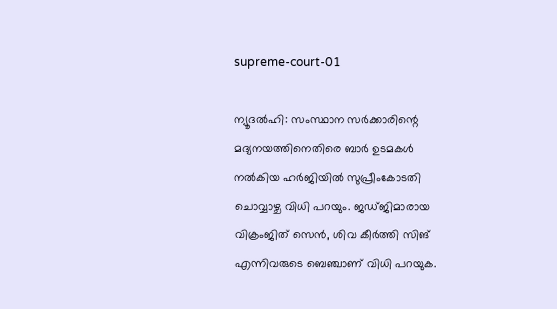supreme-court-01

ന്യൂദല്‍ഹി: സംസ്ഥാന സര്‍ക്കാരിന്റെ മദ്യനയത്തിനെതിരെ ബാര്‍ ഉടമകള്‍ നല്‍കിയ ഹര്‍ജിയില്‍ സുപ്രീംകോടതി ചൊവ്വാഴ്ച വിധി പറയും. ജഡ്ജിമാരായ വിക്രംജിത് സെന്‍, ശിവ കീര്‍ത്തി സിങ് എന്നിവരുടെ ബെഞ്ചാണ് വിധി പറയുക.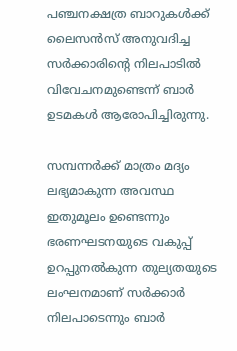പഞ്ചനക്ഷത്ര ബാറുകള്‍ക്ക് ലൈസന്‍സ് അനുവദിച്ച സര്‍ക്കാരിന്റെ നിലപാടില്‍ വിവേചനമുണ്ടെന്ന് ബാര്‍ ഉടമകള്‍ ആരോപിച്ചിരുന്നു.

സമ്പന്നര്‍ക്ക് മാത്രം മദ്യം ലഭ്യമാകുന്ന അവസ്ഥ ഇതുമൂലം ഉണ്ടെന്നും ഭരണഘടനയുടെ വകുപ്പ് ഉറപ്പുനല്‍കുന്ന തുല്യതയുടെ ലംഘനമാണ് സര്‍ക്കാര്‍ നിലപാടെന്നും ബാര്‍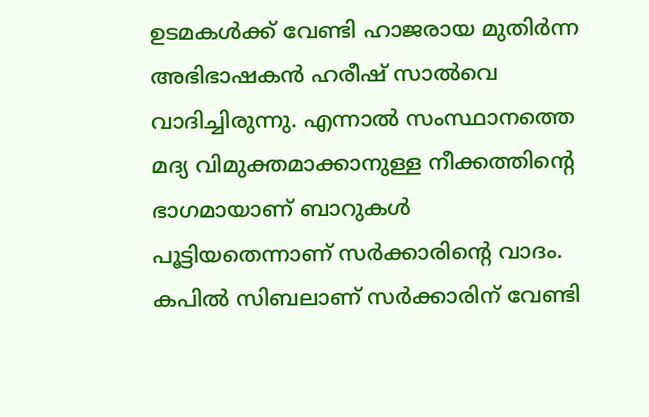ഉടമകള്‍ക്ക് വേണ്ടി ഹാജരായ മുതിര്‍ന്ന അഭിഭാഷകന്‍ ഹരീഷ് സാല്‍വെ വാദിച്ചിരുന്നു. എന്നാല്‍ സംസ്ഥാനത്തെ മദ്യ വിമുക്തമാക്കാനുള്ള നീക്കത്തിന്റെ ഭാഗമായാണ് ബാറുകള്‍ പൂട്ടിയതെന്നാണ് സര്‍ക്കാരിന്റെ വാദം. കപില്‍ സിബലാണ് സര്‍ക്കാരിന് വേണ്ടി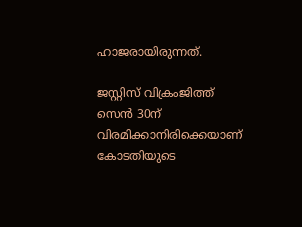ഹാജരായിരുന്നത്.

ജസ്റ്റിസ് വിക്രംജിത്ത് സെന്‍ 30ന് വിരമിക്കാനിരിക്കെയാണ് കോടതിയുടെ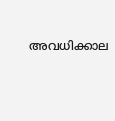അവധിക്കാല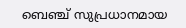ബെഞ്ച് സുപ്രധാനമായ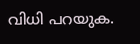വിധി പറയുക.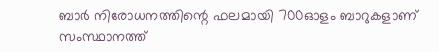ബാര്‍ നിരോധനത്തിന്റെ ഫലമായി 700ഓളം ബാറുകളാണ് സംസ്ഥാനത്ത്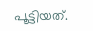പൂട്ടിയത്.